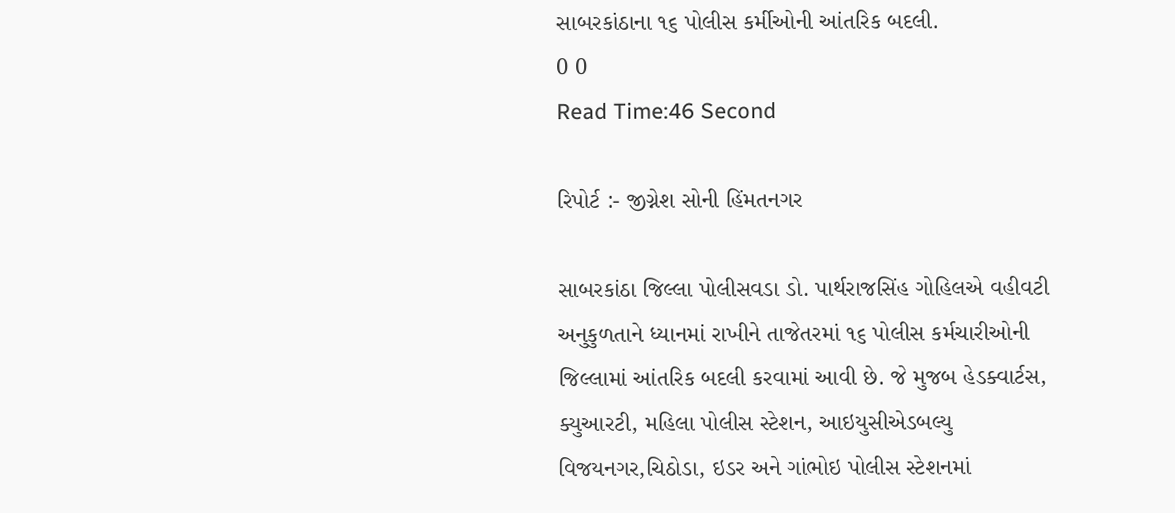સાબરકાંઠાના ૧૬ પોલીસ કર્મીઓની આંતરિક બદલી.
0 0
Read Time:46 Second

રિપોર્ટ :- જીગ્નેશ સોની હિંમતનગર

સાબરકાંઠા જિલ્લા પોલીસવડા ડો. પાર્થરાજસિંહ ગોહિલએ વહીવટી અનુકુળતાને ધ્યાનમાં રાખીને તાજેતરમાં ૧૬ પોલીસ કર્મચારીઓની જિલ્લામાં આંતરિક બદલી કરવામાં આવી છે. જે મુજબ હેડક્વાર્ટસ, ક્યુઆરટી, મહિલા પોલીસ સ્ટેશન, આઇયુસીએડબલ્યુ વિજયનગર,ચિઠોડા, ઇડર અને ગાંભોઇ પોલીસ સ્ટેશનમાં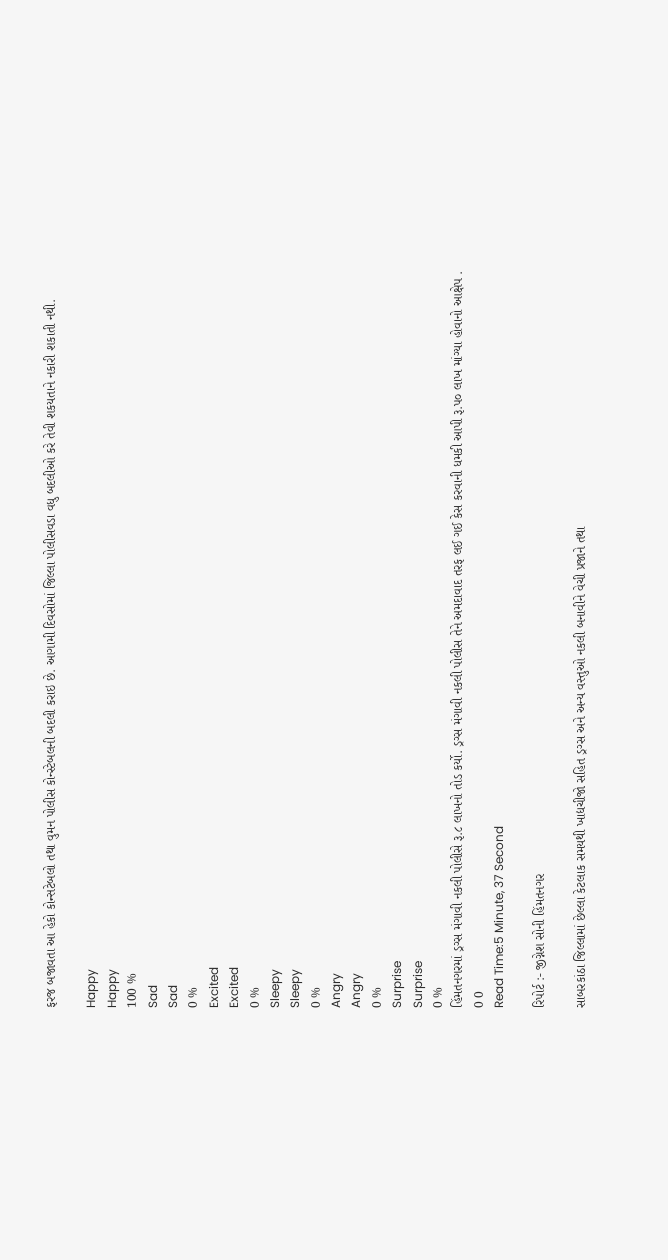ફરજ બજાવતા આ હેકો કોન્સટેબલો તથા વુમન પોલીસ કોન્સ્ટેબલની બદલી કરાઇ છે. આગામી દિવસોમાં જિલ્લા પોલીસવડા વધુ બદલીઓ કરે તેવી શકયતાને નકારી શકાતી નથી.

Happy
Happy
100 %
Sad
Sad
0 %
Excited
Excited
0 %
Sleepy
Sleepy
0 %
Angry
Angry
0 %
Surprise
Surprise
0 %
હિંમતનગરમાં ડ્રગ્સ મંગાવી નકલી પોલીસે રૂ.૮ લાખનો તોડ કર્યો. ડ્રગ્સ મંગાવી નકલી પોલીસ તેને અમદાવાદ તરફ લઈ ગઈ કેસ કરવાની ધમકી આપી રૂ.પ૦ લાખ માંગ્યા હોવાનો આક્ષેપ .
0 0
Read Time:5 Minute, 37 Second

રિપોર્ટ :- જીગ્નેશ સોની હિંમતનગર

સાબરકાંઠા જિલ્લામાં છેલ્લા કેટલાક સમયથી ખાદ્યચીજો સહિત ડ્રગ્સ અને અન્ય વસ્તુઓ નકલી બનાવીને વેચી પ્રજાને તથા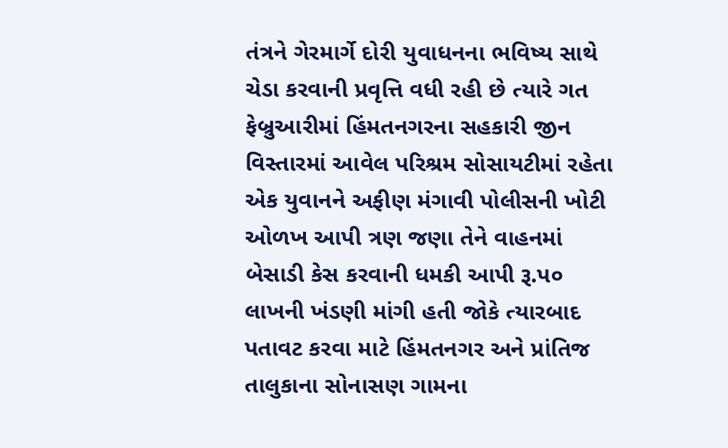તંત્રને ગેરમાર્ગે દોરી યુવાધનના ભવિષ્ય સાથે ચેડા કરવાની પ્રવૃત્તિ વધી રહી છે ત્યારે ગત ફેબ્રુઆરીમાં હિંમતનગરના સહકારી જીન વિસ્તારમાં આવેલ પરિશ્રમ સોસાયટીમાં રહેતા એક યુવાનને અફીણ મંગાવી પોલીસની ખોટી ઓળખ આપી ત્રણ જણા તેને વાહનમાં બેસાડી કેસ કરવાની ધમકી આપી રૂ.પ૦ લાખની ખંડણી માંગી હતી જોકે ત્યારબાદ પતાવટ કરવા માટે હિંમતનગર અને પ્રાંતિજ તાલુકાના સોનાસણ ગામના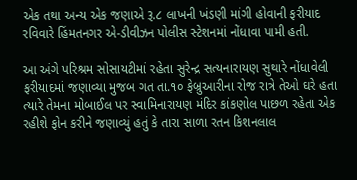એક તથા અન્ય એક જણાએ રૂ.૮ લાખની ખંડણી માંગી હોવાની ફરીયાદ રવિવારે હિંમતનગર એ-ડીવીઝન પોલીસ સ્ટેશનમાં નોંધાવા પામી હતી.

આ અંગે પરિશ્રમ સોસાયટીમાં રહેતા સુરેન્દ્ર સત્યનારાયણ સુથારે નોંધાવેલી ફરીયાદમાં જણાવ્યા મુજબ ગત તા.૧૦ ફેબ્રુઆરીના રોજ રાત્રે તેઓ ઘરે હતા ત્યારે તેમના મોબાઈલ પર સ્વામિનારાયણ મંદિર કાંકણોલ પાછળ રહેતા એક રહીશે ફોન કરીને જણાવ્યું હતું કે તારા સાળા રતન કિશનલાલ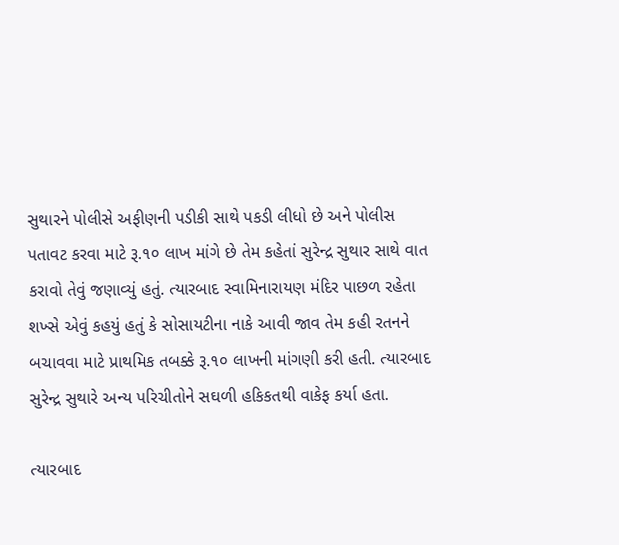સુથારને પોલીસે અફીણની પડીકી સાથે પકડી લીધો છે અને પોલીસ પતાવટ કરવા માટે રૂ.૧૦ લાખ માંગે છે તેમ કહેતાં સુરેન્દ્ર સુથાર સાથે વાત કરાવો તેવું જણાવ્યું હતું. ત્યારબાદ સ્વામિનારાયણ મંદિર પાછળ રહેતા શખ્સે એવું કહયું હતું કે સોસાયટીના નાકે આવી જાવ તેમ કહી રતનને બચાવવા માટે પ્રાથમિક તબક્કે રૂ.૧૦ લાખની માંગણી કરી હતી. ત્યારબાદ સુરેન્દ્ર સુથારે અન્ય પરિચીતોને સઘળી હકિકતથી વાકેફ કર્યા હતા.

ત્યારબાદ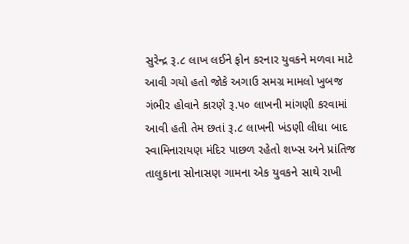સુરેન્દ્ર રૂ.૮ લાખ લઈને ફોન કરનાર યુવકને મળવા માટે આવી ગયો હતો જોકે અગાઉ સમગ્ર મામલો ખુબજ ગંભીર હોવાને કારણે રૂ.પ૦ લાખની માંગણી કરવામાં આવી હતી તેમ છતાં રૂ.૮ લાખની ખંડણી લીધા બાદ સ્વામિનારાયણ મંદિર પાછળ રહેતો શખ્સ અને પ્રાંતિજ તાલુકાના સોનાસણ ગામના એક યુવકને સાથે રાખી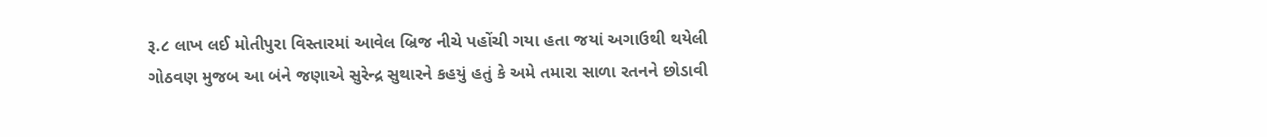રૂ.૮ લાખ લઈ મોતીપુરા વિસ્તારમાં આવેલ બ્રિજ નીચે પહોંચી ગયા હતા જયાં અગાઉથી થયેલી ગોઠવણ મુજબ આ બંને જણાએ સુરેન્દ્ર સુથારને કહયું હતું કે અમે તમારા સાળા રતનને છોડાવી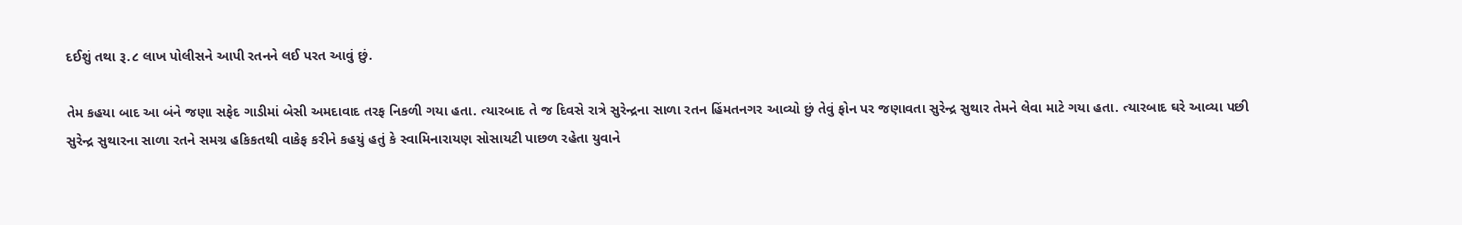દઈશું તથા રૂ.૮ લાખ પોલીસને આપી રતનને લઈ પરત આવું છું.

તેમ કહયા બાદ આ બંને જણા સફેદ ગાડીમાં બેસી અમદાવાદ તરફ નિકળી ગયા હતા. ત્યારબાદ તે જ દિવસે રાત્રે સુરેન્દ્રના સાળા રતન હિંમતનગર આવ્યો છું તેવું ફોન પર જણાવતા સુરેન્દ્ર સુથાર તેમને લેવા માટે ગયા હતા. ત્યારબાદ ઘરે આવ્યા પછી સુરેન્દ્ર સુથારના સાળા રતને સમગ્ર હકિકતથી વાકેફ કરીને કહયું હતું કે સ્વામિનારાયણ સોસાયટી પાછળ રહેતા યુવાને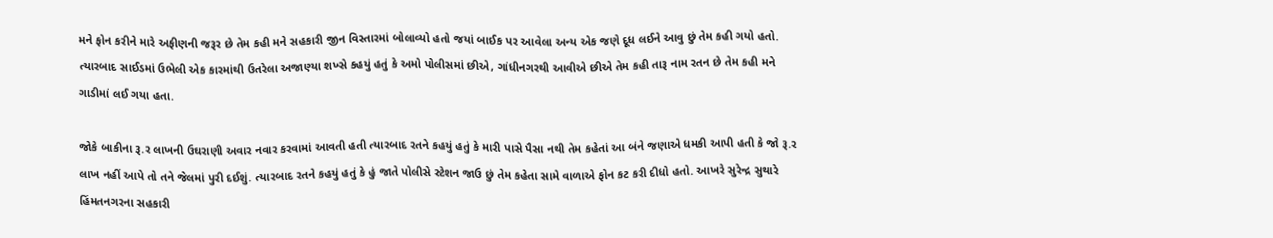મને ફોન કરીને મારે અફીણની જરૂર છે તેમ કહી મને સહકારી જીન વિસ્તારમાં બોલાવ્યો હતો જયાં બાઈક પર આવેલા અન્ય એક જણે દૂધ લઈને આવુ છું તેમ કહી ગયો હતો. ત્યારબાદ સાઈડમાં ઉભેલી એક કારમાંથી ઉતરેલા અજાણ્યા શખ્સે કહયું હતું કે અમો પોલીસમાં છીએ, ગાંધીનગરથી આવીએ છીએ તેમ કહી તારૂ નામ રતન છે તેમ કહી મને ગાડીમાં લઈ ગયા હતા.

જોકે બાકીના રૂ.ર લાખની ઉઘરાણી અવાર નવાર કરવામાં આવતી હતી ત્યારબાદ રતને કહયું હતું કે મારી પાસે પૈસા નથી તેમ કહેતાં આ બંને જણાએ ધમકી આપી હતી કે જો રૂ.ર લાખ નહીં આપે તો તને જેલમાં પુરી દઈશું. ત્યારબાદ રતને કહયું હતું કે હું જાતે પોલીસે સ્ટેશન જાઉ છું તેમ કહેતા સામે વાળાએ ફોન કટ કરી દીધો હતો. આખરે સુરેન્દ્ર સુથારે હિંમતનગરના સહકારી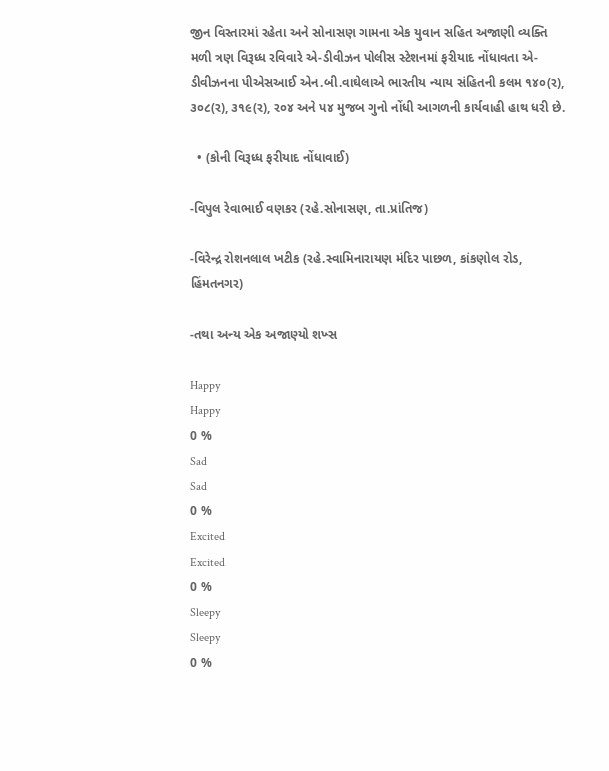જીન વિસ્તારમાં રહેતા અને સોનાસણ ગામના એક યુવાન સહિત અજાણી વ્યક્તિ મળી ત્રણ વિરૂધ્ધ રવિવારે એ-ડીવીઝન પોલીસ સ્ટેશનમાં ફરીયાદ નોંધાવતા એ-ડીવીઝનના પીએસઆઈ એન.બી.વાઘેલાએ ભારતીય ન્યાય સંહિતની કલમ ૧૪૦(ર), ૩૦૮(ર), ૩૧૯(ર), ર૦૪ અને પ૪ મુજબ ગુનો નોંધી આગળની કાર્યવાહી હાથ ધરી છે.

  • (કોની વિરૂધ્ધ ફરીયાદ નોંધાવાઈ)

-વિપુલ રેવાભાઈ વણકર (રહે.સોનાસણ, તા.પ્રાંતિજ)

-વિરેન્દ્ર રોશનલાલ ખટીક (રહે.સ્વામિનારાયણ મંદિર પાછળ, કાંકણોલ રોડ, હિંમતનગર)

-તથા અન્ય એક અજાણ્યો શખ્સ

Happy
Happy
0 %
Sad
Sad
0 %
Excited
Excited
0 %
Sleepy
Sleepy
0 %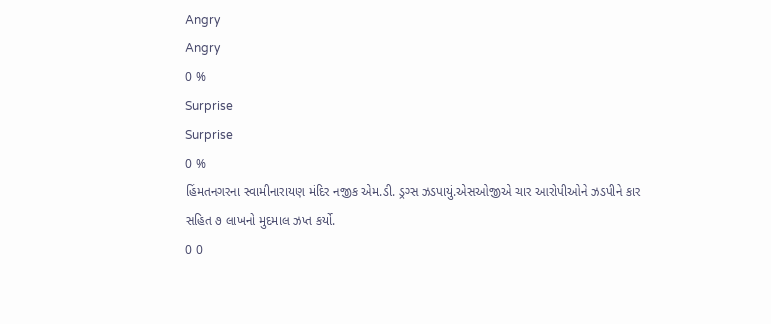Angry
Angry
0 %
Surprise
Surprise
0 %
હિંમતનગરના સ્વામીનારાયણ મંદિર નજીક એમ.ડી. ડ્રગ્સ ઝડપાયું.એસઓજીએ ચાર આરોપીઓને ઝડપીને કાર સહિત ૭ લાખનો મુદમાલ ઝપ્ત કર્યો.
0 0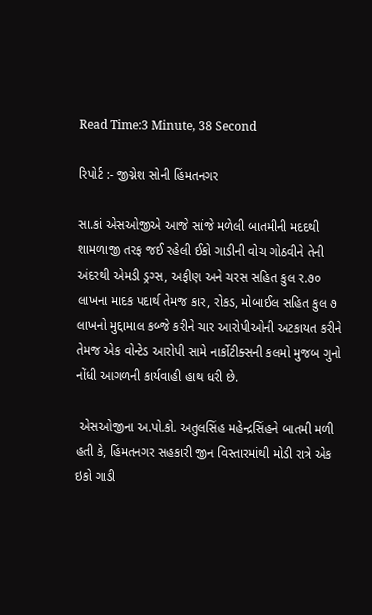Read Time:3 Minute, 38 Second

રિપોર્ટ :- જીગ્નેશ સોની હિંમતનગર

સા.કાં એસઓજીએ આજે સાંજે મળેલી બાતમીની મદદથી શામળાજી તરફ જઈ રહેલી ઈકો ગાડીની વોચ ગોઠવીને તેની અંદરથી એમડી ડ્રગ્સ, અફીણ અને ચરસ સહિત કુલ ર.૭૦ લાખના માદક પદાર્થ તેમજ કાર, રોકડ, મોબાઈલ સહિત કુલ ૭ લાખનો મુદ્દામાલ કબ્જે કરીને ચાર આરોપીઓની અટકાયત કરીને તેમજ એક વોન્ટેડ આરોપી સામે નાર્કોટીક્સની કલમો મુજબ ગુનો નોંધી આગળની કાર્યવાહી હાથ ધરી છે.

 એસઓજીના અ.પો.કો. અતુલસિંહ મહેન્દ્રસિંહને બાતમી મળી હતી કે, હિંમતનગર સહકારી જીન વિસ્તારમાંથી મોડી રાત્રે એક ઇકો ગાડી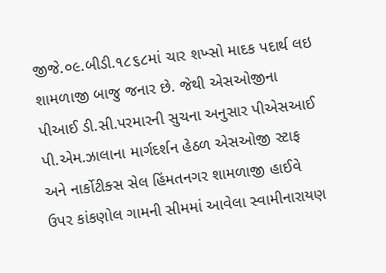જીજે.૦૯.બીડી.૧૮૬૮માં ચાર શખ્સો માદક પદાર્થ લઇ શામળાજી બાજુ જનાર છે. જેથી એસઓજીના પીઆઈ ડી.સી.પરમારની સુચના અનુસાર પીએસઆઈ પી.એમ.ઝાલાના માર્ગદર્શન હેઠળ એસઓજી સ્ટાફ અને નાર્કોટીક્સ સેલ હિંમતનગર શામળાજી હાઈવે ઉપર કાંકણોલ ગામની સીમમાં આવેલા સ્વામીનારાયણ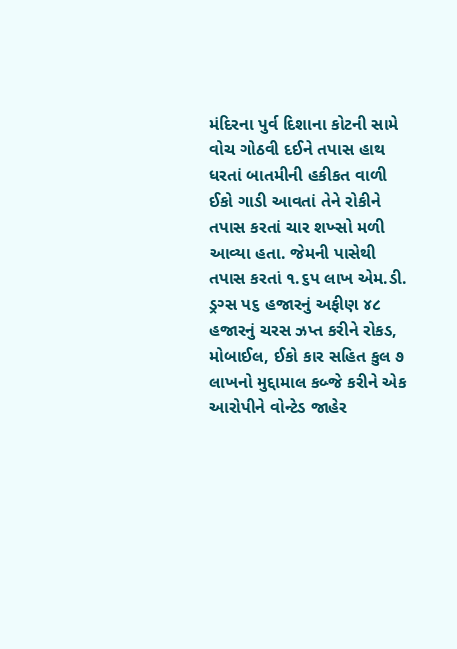મંદિરના પુર્વ દિશાના કોટની સામે વોચ ગોઠવી દઈને તપાસ હાથ ધરતાં બાતમીની હકીકત વાળી ઈકો ગાડી આવતાં તેને રોકીને તપાસ કરતાં ચાર શખ્સો મળી આવ્યા હતા. જેમની પાસેથી તપાસ કરતાં ૧.૬પ લાખ એમ.ડી. ડ્રગ્સ પ૬ હજારનું અફીણ ૪૮ હજારનું ચરસ ઝપ્ત કરીને રોકડ, મોબાઈલ, ઈકો કાર સહિત કુલ ૭ લાખનો મુદ્દામાલ કબ્જે કરીને એક આરોપીને વોન્ટેડ જાહેર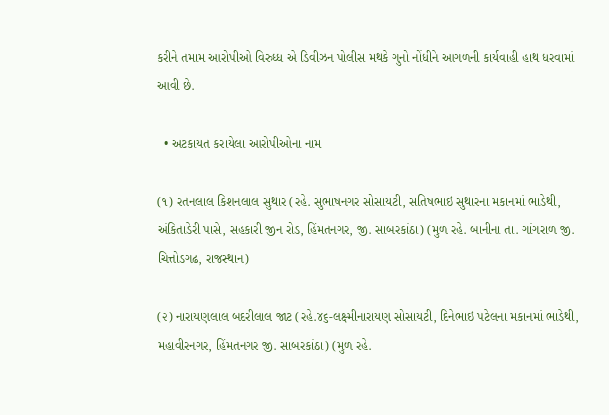કરીને તમામ આરોપીઓ વિરુધ્ધ એ ડિવીઝન પોલીસ મથકે ગુનો નોંધીને આગળની કાર્યવાહી હાથ ધરવામાં આવી છે.

  • અટકાયત કરાયેલા આરોપીઓના નામ

(૧) રતનલાલ કિશનલાલ સુથાર (રહે. સુભાષનગર સોસાયટી, સતિષભાઇ સુથારના મકાનમાં ભાડેથી, અંકિતાડેરી પાસે, સહકારી જીન રોડ, હિંમતનગર, જી. સાબરકાંઠા) (મુળ રહે. બાનીના તા. ગાંગરાળ જી. ચિત્તોડગઢ, રાજસ્થાન)

(૨) નારાયણલાલ બદરીલાલ જાટ (રહે.૪૬-લક્ષ્મીનારાયણ સોસાયટી, દિનેભાઇ પટેલના મકાનમાં ભાડેથી, મહાવીરનગર, હિંમતનગર જી. સાબરકાંઠા) (મુળ રહે.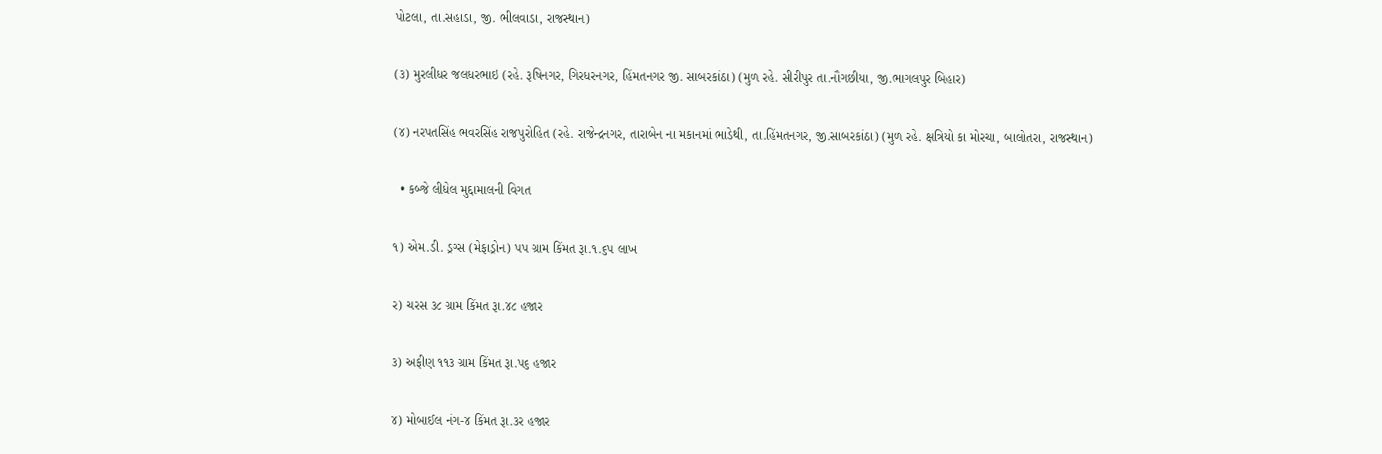પોટલા, તા.સહાડા, જી. ભીલવાડા, રાજસ્થાન)

(૩) મુરલીધર જલધરભાઇ (રહે. રૂષિનગર, ગિરધરનગર, હિંમતનગર જી. સાબરકાંઠા) (મુળ રહે. સીરીપુર તા.નૌગછીયા, જી.ભાગલપુર બિહાર)

(૪) નરપતસિંહ ભવરસિંહ રાજપુરોહિત (રહે. રાજેન્દ્રનગર, તારાબેન ના મકાનમાં ભાડેથી, તા.હિંમતનગર, જી.સાબરકાંઠા) (મુળ રહે. ક્ષત્રિયો કા મોરચા, બાલોતરા, રાજસ્થાન)

  • કબ્જે લીધેલ મુદ્દામાલની વિગત

૧) એમ.ડી. ડ્રગ્સ (મેફાડ્રોન) પપ ગ્રામ કિંમત રૂા.૧.૬પ લાખ

ર) ચરસ ૩૮ ગ્રામ કિંમત રૂા.૪૮ હજાર

૩) અફીણ ૧૧૩ ગ્રામ કિંમત રૂા.પ૬ હજાર

૪) મોબાઈલ નંગ-૪ કિંમત રૂા.૩ર હજાર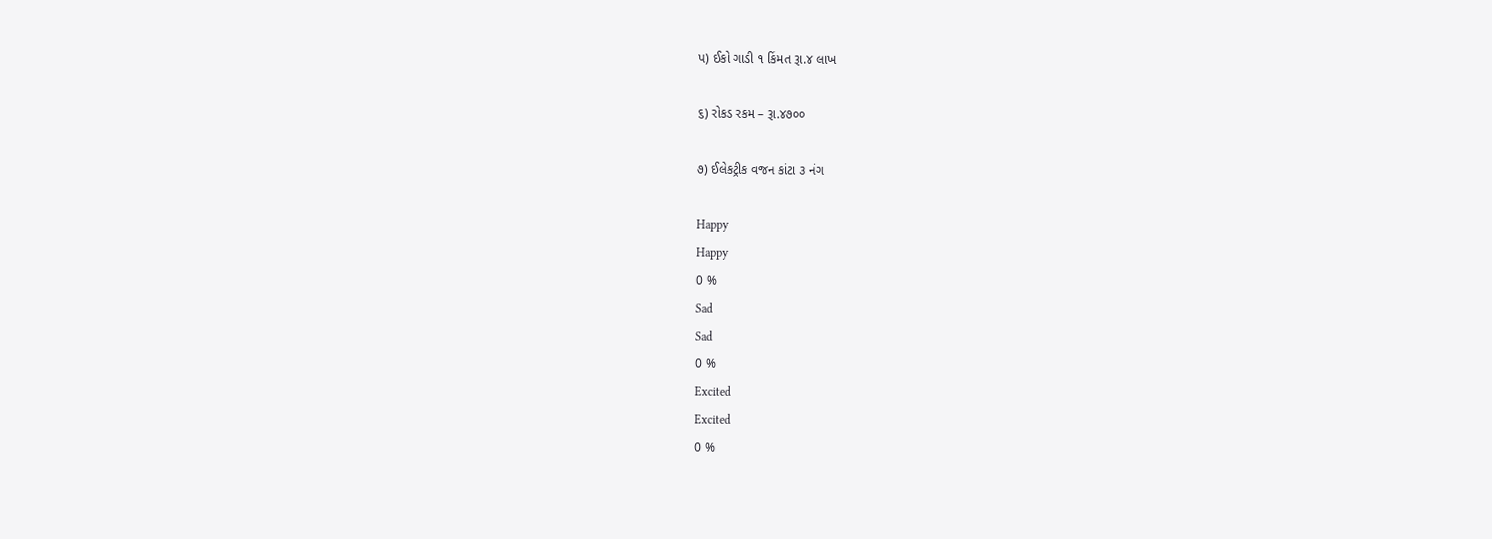પ) ઈકો ગાડી ૧ કિંમત રૂા.૪ લાખ

૬) રોકડ રકમ – રૂા.૪૭૦૦

૭) ઈલેકટ્રીક વજન કાંટા ૩ નંગ

Happy
Happy
0 %
Sad
Sad
0 %
Excited
Excited
0 %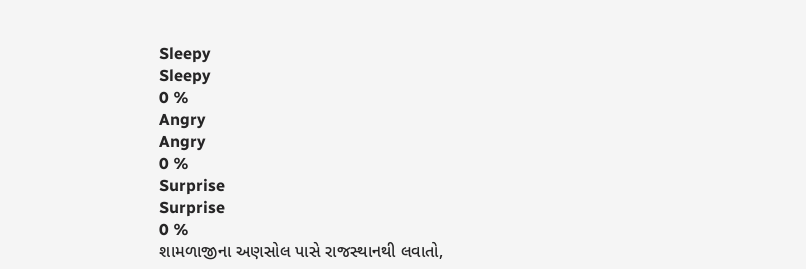Sleepy
Sleepy
0 %
Angry
Angry
0 %
Surprise
Surprise
0 %
શામળાજીના અણસોલ પાસે રાજસ્થાનથી લવાતો,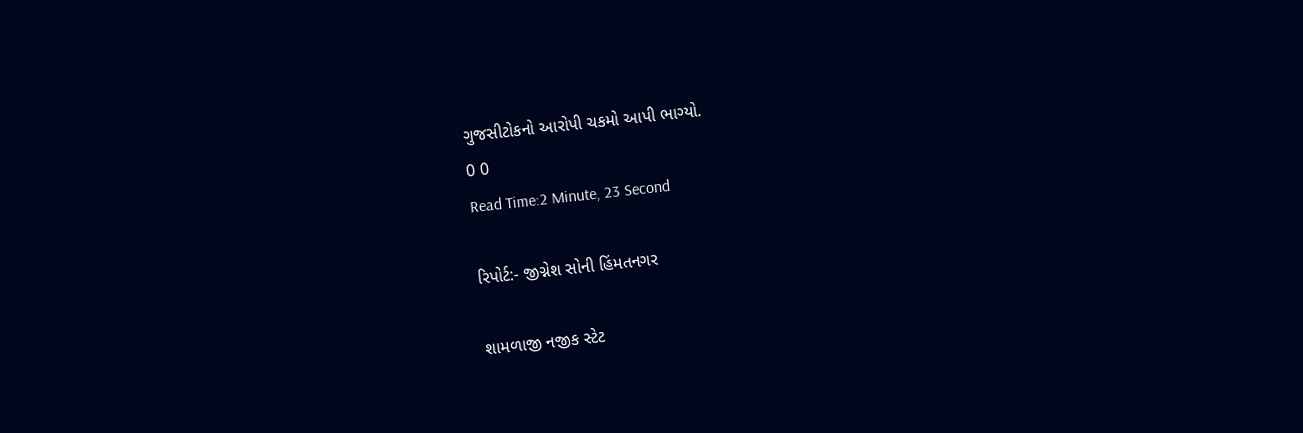ગુજસીટોકનો આરોપી ચકમો આપી ભાગ્યો.
0 0
Read Time:2 Minute, 23 Second

રિપોર્ટ:- જીગ્નેશ સોની હિંમતનગર

શામળાજી નજીક સ્ટેટ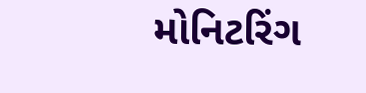મોનિટરિંગ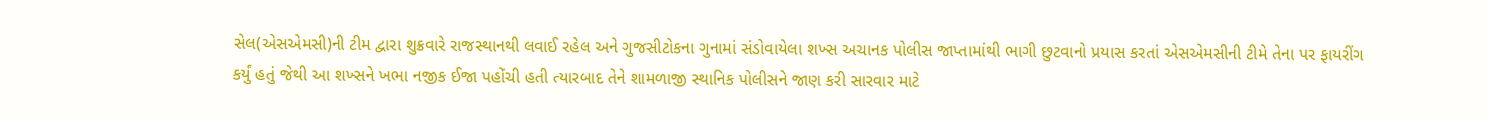સેલ(એસએમસી)ની ટીમ દ્વારા શુક્રવારે રાજસ્થાનથી લવાઈ રહેલ અને ગુજસીટોકના ગુનામાં સંડોવાયેલા શખ્સ અચાનક પોલીસ જાપ્તામાંથી ભાગી છુટવાનો પ્રયાસ કરતાં એસએમસીની ટીમે તેના પર ફાયરીંગ કર્યું હતું જેથી આ શખ્સને ખભા નજીક ઈજા પહોંચી હતી ત્યારબાદ તેને શામળાજી સ્થાનિક પોલીસને જાણ કરી સારવાર માટે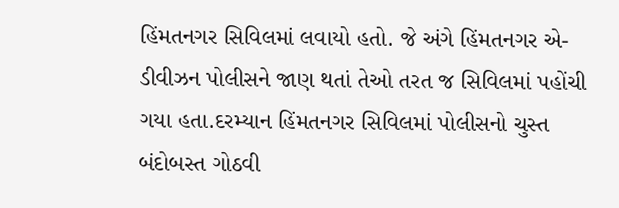હિંમતનગર સિવિલમાં લવાયો હતો. જે અંગે હિંમતનગર એ-ડીવીઝન પોલીસને જાણ થતાં તેઓ તરત જ સિવિલમાં પહોંચી ગયા હતા.દરમ્યાન હિંમતનગર સિવિલમાં પોલીસનો ચુસ્ત બંદોબસ્ત ગોઠવી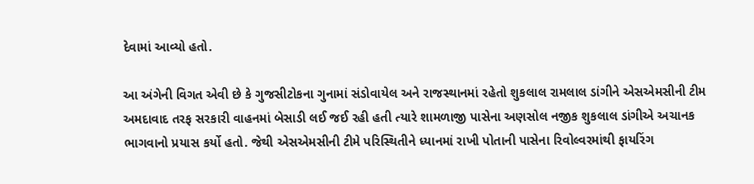દેવામાં આવ્યો હતો.

આ અંગેની વિગત એવી છે કે ગુજસીટોકના ગુનામાં સંડોવાયેલ અને રાજસ્થાનમાં રહેતો શુકલાલ રામલાલ ડાંગીને એસએમસીની ટીમ અમદાવાદ તરફ સરકારી વાહનમાં બેસાડી લઈ જઈ રહી હતી ત્યારે શામળાજી પાસેના અણસોલ નજીક શુકલાલ ડાંગીએ અચાનક ભાગવાનો પ્રયાસ કર્યો હતો. જેથી એસએમસીની ટીમે પરિસ્થિતીને ધ્યાનમાં રાખી પોતાની પાસેના રિવોલ્વરમાંથી ફાયરિંગ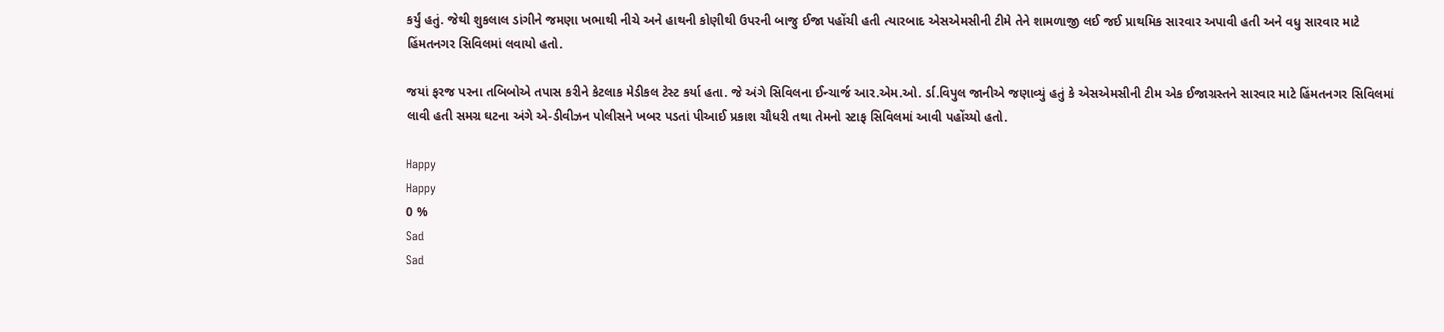કર્યું હતું. જેથી શુકલાલ ડાંગીને જમણા ખભાથી નીચે અને હાથની કોણીથી ઉપરની બાજુ ઈજા પહોંચી હતી ત્યારબાદ એસએમસીની ટીમે તેને શામળાજી લઈ જઈ પ્રાથમિક સારવાર અપાવી હતી અને વધુ સારવાર માટે હિંમતનગર સિવિલમાં લવાયો હતો.

જયાં ફરજ પરના તબિબોએ તપાસ કરીને કેટલાક મેડીકલ ટેસ્ટ કર્યા હતા. જે અંગે સિવિલના ઈન્ચાર્જ આર.એમ.ઓ. ર્ડા.વિપુલ જાનીએ જણાવ્યું હતું કે એસએમસીની ટીમ એક ઈજાગ્રસ્તને સારવાર માટે હિંમતનગર સિવિલમાં લાવી હતી સમગ્ર ઘટના અંગે એ-ડીવીઝન પોલીસને ખબર પડતાં પીઆઈ પ્રકાશ ચૌધરી તથા તેમનો સ્ટાફ સિવિલમાં આવી પહોંચ્યો હતો.

Happy
Happy
0 %
Sad
Sad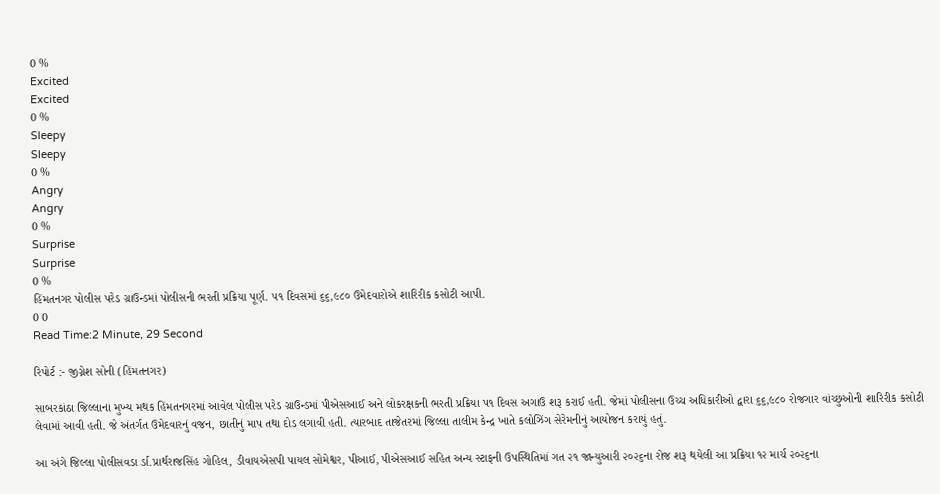0 %
Excited
Excited
0 %
Sleepy
Sleepy
0 %
Angry
Angry
0 %
Surprise
Surprise
0 %
હિંમતનગર પોલીસ પરેડ ગ્રાઉન્ડમાં પોલીસની ભરતી પ્રક્રિયા પૂર્ણ. ૫૧ દિવસમાં ૬૬,૯૮૦ ઉમેદવારોએ શારિરીક કસોટી આપી.
0 0
Read Time:2 Minute, 29 Second

રિપોર્ટ :- જીગ્નેશ સોની (હિંમતનગર)

સાબરકાંઠા જિલ્લાના મુખ્ય મથક હિંમતનગરમાં આવેલ પોલીસ પરેડ ગ્રાઉન્ડમાં પીએસઆઈ અને લોકરક્ષકની ભરતી પ્રક્રિયા પ૧ દિવસ અગાઉ શરૂ કરાઈ હતી. જેમાં પોલીસના ઉચ્ચ અધિકારીઓ દ્વારા ૬૬,૯૮૦ રોજગાર વાંચ્છુઓની શારિરીક કસોટી લેવામાં આવી હતી. જે અંતર્ગત ઉમેદવારનું વજન, છાતીનું માપ તથા દોડ લગાવી હતી. ત્યારબાદ તાજેતરમાં જિલ્લા તાલીમ કેન્દ્ર ખાતે કલોઝિંગ સેરેમનીનું આયોજન કરાયું હતું.

આ અંગે જિલ્લા પોલીસવડા ર્ડા.પ્રાર્થરાજસિંહ ગોહિલ, ડીવાયએસપી પાયલ સોમેશ્વર, પીઆઈ, પીએસઆઈ સહિત અન્ય સ્ટાફની ઉપસ્થિતિમાં ગત ૨૧ જાન્યુઆરી ૨૦૨૬ના રોજ શરૂ થયેલી આ પ્રક્રિયા ૧૨ માર્ચ ૨૦૨૬ના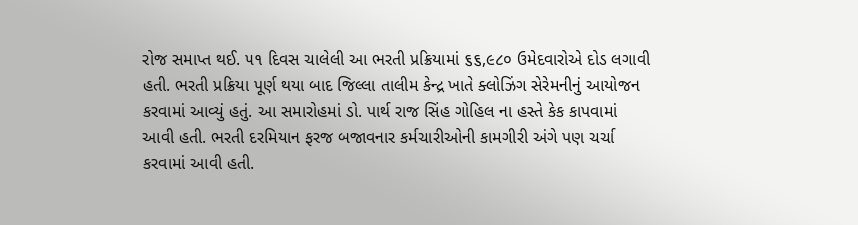રોજ સમાપ્ત થઈ. ૫૧ દિવસ ચાલેલી આ ભરતી પ્રક્રિયામાં ૬૬,૯૮૦ ઉમેદવારોએ દોડ લગાવી હતી. ભરતી પ્રક્રિયા પૂર્ણ થયા બાદ જિલ્લા તાલીમ કેન્દ્ર ખાતે ક્લોઝિંગ સેરેમનીનું આયોજન કરવામાં આવ્યું હતું. આ સમારોહમાં ડો. પાર્થ રાજ સિંહ ગોહિલ ના હસ્તે કેક કાપવામાં આવી હતી. ભરતી દરમિયાન ફરજ બજાવનાર કર્મચારીઓની કામગીરી અંગે પણ ચર્ચા કરવામાં આવી હતી.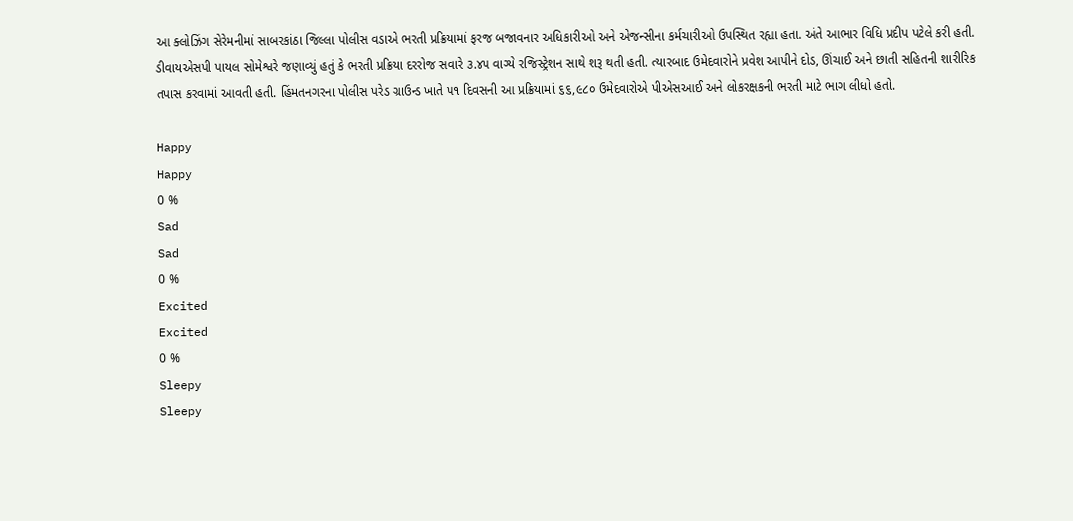આ ક્લોઝિંગ સેરેમનીમાં સાબરકાંઠા જિલ્લા પોલીસ વડાએ ભરતી પ્રક્રિયામાં ફરજ બજાવનાર અધિકારીઓ અને એજન્સીના કર્મચારીઓ ઉપસ્થિત રહ્યા હતા. અંતે આભાર વિધિ પ્રદીપ પટેલે કરી હતી. ડીવાયએસપી પાયલ સોમેશ્વરે જણાવ્યું હતું કે ભરતી પ્રક્રિયા દરરોજ સવારે ૩.૪૫ વાગ્યે રજિસ્ટ્રેશન સાથે શરૂ થતી હતી. ત્યારબાદ ઉમેદવારોને પ્રવેશ આપીને દોડ, ઊંચાઈ અને છાતી સહિતની શારીરિક તપાસ કરવામાં આવતી હતી. હિંમતનગરના પોલીસ પરેડ ગ્રાઉન્ડ ખાતે ૫૧ દિવસની આ પ્રક્રિયામાં ૬૬,૯૮૦ ઉમેદવારોએ પીએસઆઈ અને લોકરક્ષકની ભરતી માટે ભાગ લીધો હતો.

Happy
Happy
0 %
Sad
Sad
0 %
Excited
Excited
0 %
Sleepy
Sleepy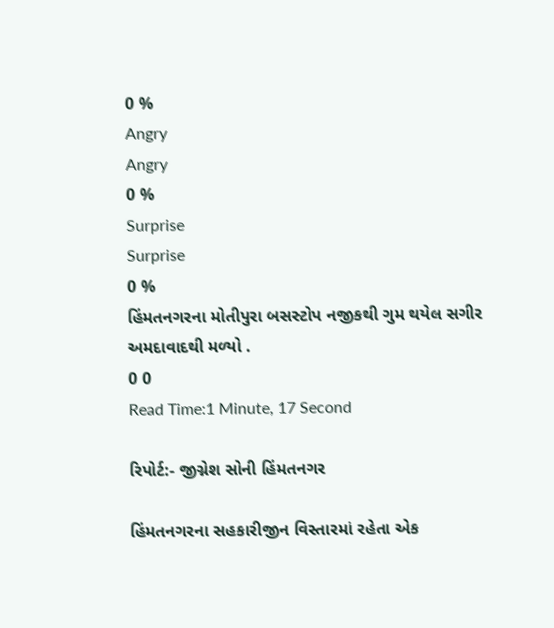0 %
Angry
Angry
0 %
Surprise
Surprise
0 %
હિંમતનગરના મોતીપુરા બસસ્ટોપ નજીકથી ગુમ થયેલ સગીર અમદાવાદથી મળ્યો .
0 0
Read Time:1 Minute, 17 Second

રિપોર્ટ:- જીગ્નેશ સોની હિંમતનગર

હિંમતનગરના સહકારીજીન વિસ્તારમાં રહેતા એક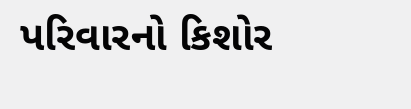પરિવારનો કિશોર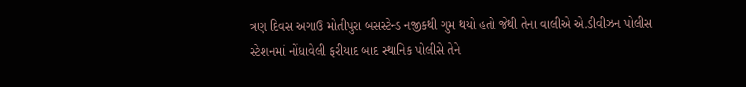ત્રણ દિવસ અગાઉ મોતીપુરા બસસ્ટેન્ડ નજીકથી ગુમ થયો હતો જેથી તેના વાલીએ એ.ડીવીઝન પોલીસ સ્ટેશનમાં નોંધાવેલી ફરીયાદ બાદ સ્થાનિક પોલીસે તેને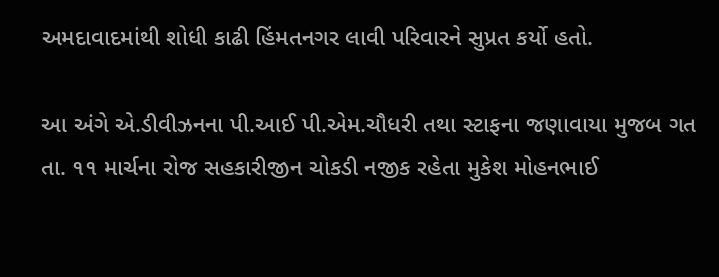અમદાવાદમાંથી શોધી કાઢી હિંમતનગર લાવી પરિવારને સુપ્રત કર્યો હતો.

આ અંગે એ.ડીવીઝનના પી.આઈ પી.એમ.ચૌધરી તથા સ્ટાફના જણાવાયા મુજબ ગત તા. ૧૧ માર્ચના રોજ સહકારીજીન ચોકડી નજીક રહેતા મુકેશ મોહનભાઈ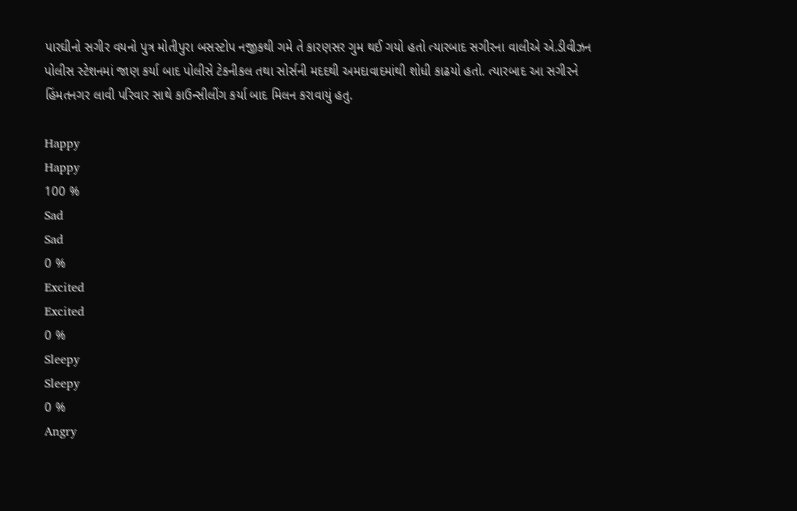પારઘીનો સગીર વયનો પુત્ર મોતીપુરા બસસ્ટોપ નજીકથી ગમે તે કારણસર ગુમ થઈ ગયો હતો ત્યારબાદ સગીરના વાલીએ એ.ડીવીઝન પોલીસ સ્ટેશનમાં જાણ કર્યા બાદ પોલીસે ટેકનીકલ તથા સોર્સની મદદથી અમદાવાદમાંથી શોધી કાઢયો હતો. ત્યારબાદ આ સગીરને હિંમતનગર લાવી પરિવાર સાથે કાઉન્સીલીંગ કર્યા બાદ મિલન કરાવાયું હતુ.

Happy
Happy
100 %
Sad
Sad
0 %
Excited
Excited
0 %
Sleepy
Sleepy
0 %
Angry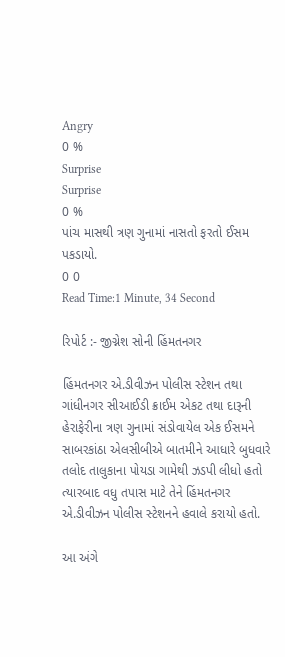Angry
0 %
Surprise
Surprise
0 %
પાંચ માસથી ત્રણ ગુનામાં નાસતો ફરતો ઈસમ પકડાયો.
0 0
Read Time:1 Minute, 34 Second

રિપોર્ટ :- જીગ્નેશ સોની હિંમતનગર

હિંમતનગર એ.ડીવીઝન પોલીસ સ્ટેશન તથા ગાંધીનગર સીઆઈડી ક્રાઈમ એકટ તથા દારૂની હેરાફેરીના ત્રણ ગુનામાં સંડોવાયેલ એક ઈસમને સાબરકાંઠા એલસીબીએ બાતમીને આધારે બુધવારે તલોદ તાલુકાના પોયડા ગામેથી ઝડપી લીધો હતો ત્યારબાદ વધુ તપાસ માટે તેને હિંમતનગર એ.ડીવીઝન પોલીસ સ્ટેશનને હવાલે કરાયો હતો.

આ અંગે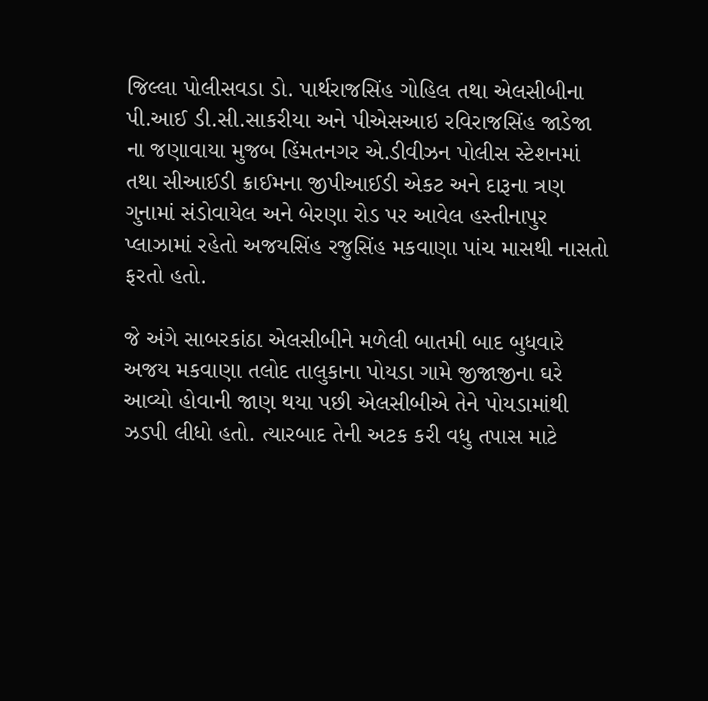જિલ્લા પોલીસવડા ડો. પાર્થરાજસિંહ ગોહિલ તથા એલસીબીના પી.આઈ ડી.સી.સાકરીયા અને પીએસઆઇ રવિરાજસિંહ જાડેજા ના જણાવાયા મુજબ હિંમતનગર એ.ડીવીઝન પોલીસ સ્ટેશનમાં તથા સીઆઈડી ક્રાઈમના જીપીઆઈડી એકટ અને દારૂના ત્રણ ગુનામાં સંડોવાયેલ અને બેરણા રોડ પર આવેલ હસ્તીનાપુર પ્લાઝામાં રહેતો અજયસિંહ રજુસિંહ મકવાણા પાંચ માસથી નાસતો ફરતો હતો.

જે અંગે સાબરકાંઠા એલસીબીને મળેલી બાતમી બાદ બુધવારે અજય મકવાણા તલોદ તાલુકાના પોયડા ગામે જીજાજીના ઘરે આવ્યો હોવાની જાણ થયા પછી એલસીબીએ તેને પોયડામાંથી ઝડપી લીધો હતો. ત્યારબાદ તેની અટક કરી વધુ તપાસ માટે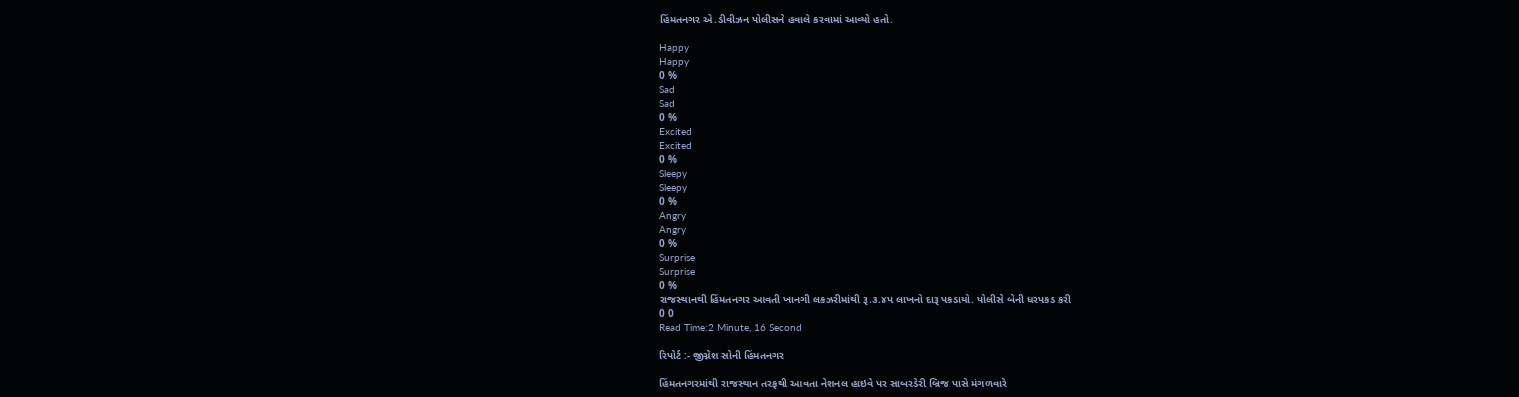હિંમતનગર એ.ડીવીઝન પોલીસને હવાલે કરવામાં આવ્યો હતો.

Happy
Happy
0 %
Sad
Sad
0 %
Excited
Excited
0 %
Sleepy
Sleepy
0 %
Angry
Angry
0 %
Surprise
Surprise
0 %
રાજસ્થાનથી હિંમતનગર આવતી ખાનગી લકઝરીમાંથી રૂ.૩.૪પ લાખનો દારૂ પકડાયો. પોલીસે બેની ધરપકડ કરી
0 0
Read Time:2 Minute, 16 Second

રિપોર્ટ :- જીગ્નેશ સોની હિંમતનગર

હિંમતનગરમાંથી રાજસ્થાન તરફથી આવતા નેશનલ હાઇવે પર સાબરડેરી બ્રિજ પાસે મંગળવારે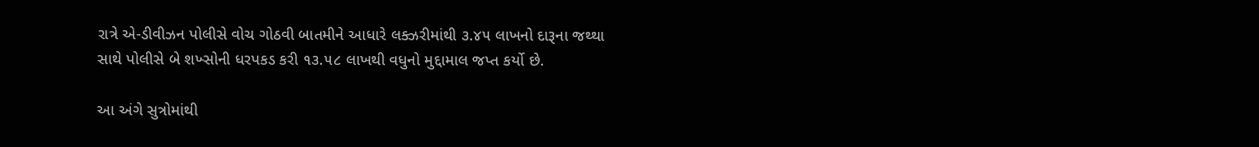રાત્રે એ-ડીવીઝન પોલીસે વોચ ગોઠવી બાતમીને આધારે લક્ઝરીમાંથી ૩.૪૫ લાખનો દારૂના જથ્થા સાથે પોલીસે બે શખ્સોની ધરપકડ કરી ૧૩.૫૮ લાખથી વધુનો મુદ્દામાલ જપ્ત કર્યો છે.

આ અંગે સુત્રોમાંથી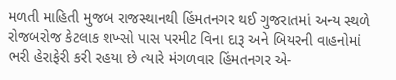મળતી માહિતી મુજબ રાજસ્થાનથી હિંમતનગર થઈ ગુજરાતમાં અન્ય સ્થળે રોજબરોજ કેટલાક શખ્સો પાસ પરમીટ વિના દારૂ અને બિયરની વાહનોમાં ભરી હેરાફેરી કરી રહયા છે ત્યારે મંગળવાર હિંમતનગર એ-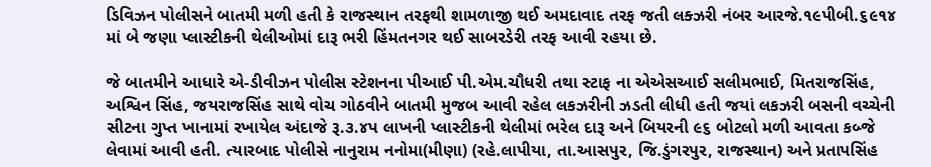ડિવિઝન પોલીસને બાતમી મળી હતી કે રાજસ્થાન તરફથી શામળાજી થઈ અમદાવાદ તરફ જતી લક્ઝરી નંબર આરજે.૧૯પીબી.૬૯૧૪ માં બે જણા પ્લાસ્ટીકની થેલીઓમાં દારૂ ભરી હિંમતનગર થઈ સાબરડેરી તરફ આવી રહયા છે.

જે બાતમીને આધારે એ-ડીવીઝન પોલીસ સ્ટેશનના પીઆઈ પી.એમ.ચૌધરી તથા સ્ટાફ ના એએસઆઈ સલીમભાઈ, મિતરાજસિંહ, અશ્વિન સિંહ, જયરાજસિંહ સાથે વોચ ગોઠવીને બાતમી મુજબ આવી રહેલ લકઝરીની ઝડતી લીધી હતી જયાં લકઝરી બસની વચ્ચેની સીટના ગુપ્ત ખાનામાં રખાયેલ અંદાજે રૂ.૩.૪પ લાખની પ્લાસ્ટીકની થેલીમાં ભરેલ દારૂ અને બિયરની ૯૬ બોટલો મળી આવતા કબ્જે લેવામાં આવી હતી. ત્યારબાદ પોલીસે નાનુરામ નનોમા(મીણા) (રહે.લાપીયા, તા.આસપુર, જિ.ડુંગરપુર, રાજસ્થાન) અને પ્રતાપસિંહ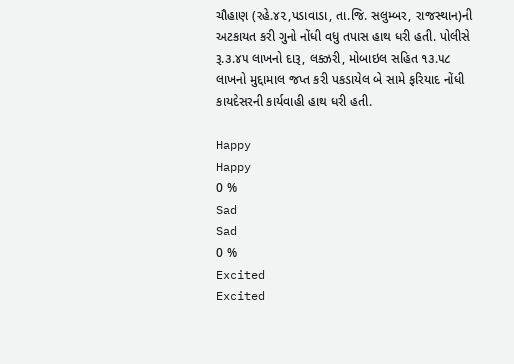ચૌહાણ (રહે.૪૨,પડાવાડા, તા.જિ. સલુમ્બર, રાજસ્થાન)ની અટકાયત કરી ગુનો નોંધી વધુ તપાસ હાથ ધરી હતી. પોલીસે રૂ.૩.૪૫ લાખનો દારૂ, લક્ઝરી, મોબાઇલ સહિત ૧૩.૫૮ લાખનો મુદ્દામાલ જપ્ત કરી પકડાયેલ બે સામે ફરિયાદ નોંધી કાયદેસરની કાર્યવાહી હાથ ધરી હતી.

Happy
Happy
0 %
Sad
Sad
0 %
Excited
Excited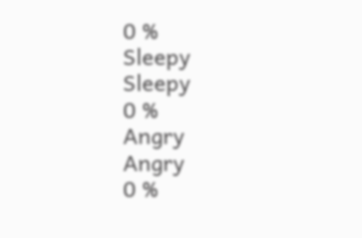0 %
Sleepy
Sleepy
0 %
Angry
Angry
0 %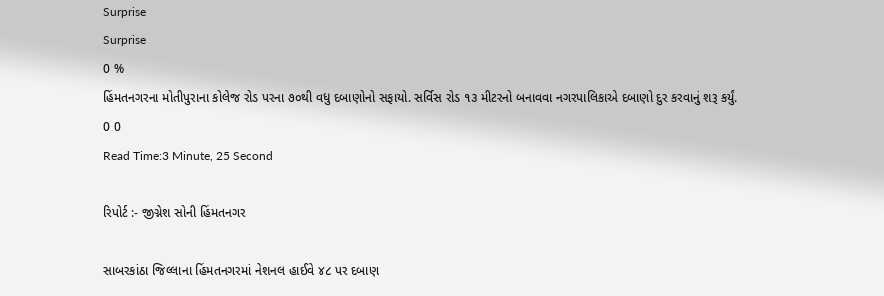Surprise
Surprise
0 %
હિંમતનગરના મોતીપુરાના કોલેજ રોડ પરના ૭૦થી વધુ દબાણોનો સફાયો. સર્વિસ રોડ ૧૩ મીટરનો બનાવવા નગરપાલિકાએ દબાણો દુર કરવાનું શરૂ કર્યું.
0 0
Read Time:3 Minute, 25 Second

રિપોર્ટ :- જીગ્નેશ સોની હિંમતનગર

સાબરકાંઠા જિલ્લાના હિંમતનગરમાં નેશનલ હાઈવે ૪૮ પર દબાણ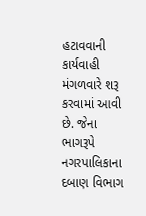હટાવવાની કાર્યવાહી મંગળવારે શરૂ કરવામાં આવી છે. જેના ભાગરૂપે નગરપાલિકાના દબાણ વિભાગ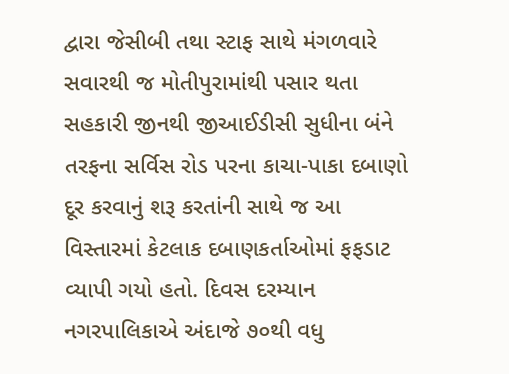દ્વારા જેસીબી તથા સ્ટાફ સાથે મંગળવારે સવારથી જ મોતીપુરામાંથી પસાર થતા સહકારી જીનથી જીઆઈડીસી સુધીના બંને તરફના સર્વિસ રોડ પરના કાચા-પાકા દબાણો દૂર કરવાનું શરૂ કરતાંની સાથે જ આ વિસ્તારમાં કેટલાક દબાણકર્તાઓમાં ફફડાટ વ્યાપી ગયો હતો. દિવસ દરમ્યાન નગરપાલિકાએ અંદાજે ૭૦થી વધુ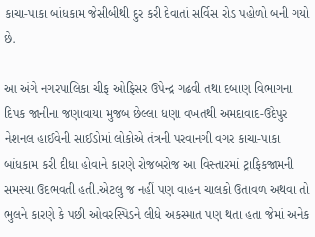કાચા-પાકા બાંધકામ જેસીબીથી દુર કરી દેવાતાં સર્વિસ રોડ પહોળો બની ગયો છે.

આ અંગે નગરપાલિકા ચીફ ઓફિસર ઉપેન્દ્ર ગઢવી તથા દબાણ વિભાગના દિપક જાનીના જણાવાયા મુજબ છેલ્લા ધણા વખતથી અમદાવાદ-ઉદેપુર નેશનલ હાઈવેની સાઈડોમાં લોકોએ તંત્રની પરવાનગી વગર કાચા-પાકા બાંધકામ કરી દીધા હોવાને કારણે રોજબરોજ આ વિસ્તારમાં ટ્રાફિકજામની સમસ્યા ઉદભવતી હતી.એટલુ જ નહીં પણ વાહન ચાલકો ઉતાવળ અથવા તો ભુલને કારણે કે પછી ઓવરસ્પિડને લીધે અકસ્માત પણ થતા હતા જેમાં અનેક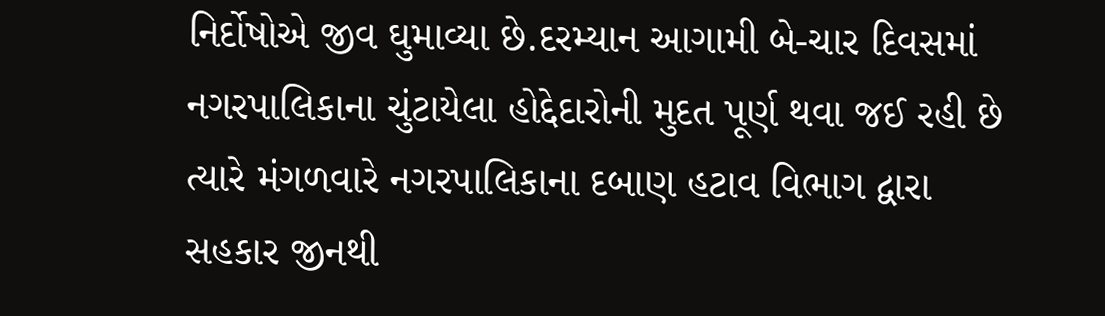નિર્દોષોએ જીવ ઘુમાવ્યા છે.દરમ્યાન આગામી બે-ચાર દિવસમાં નગરપાલિકાના ચુંટાયેલા હોદ્દેદારોની મુદત પૂર્ણ થવા જઈ રહી છે ત્યારે મંગળવારે નગરપાલિકાના દબાણ હટાવ વિભાગ દ્વારા સહકાર જીનથી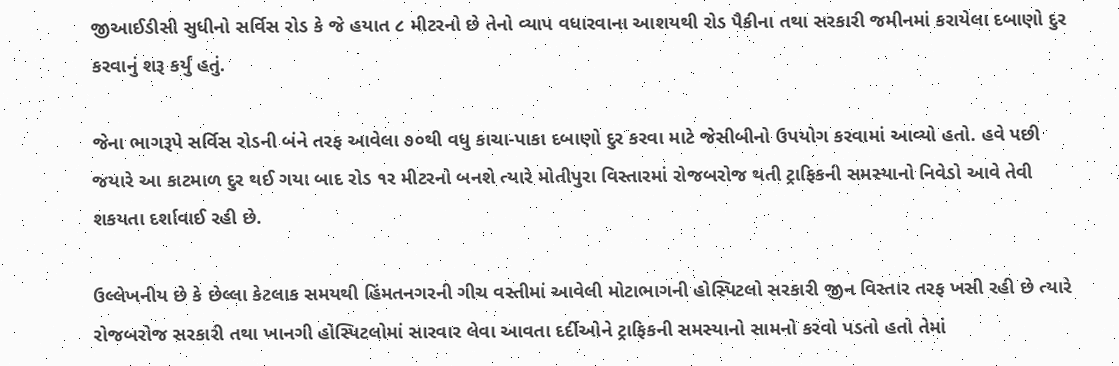જીઆઈડીસી સુધીનો સર્વિસ રોડ કે જે હયાત ૮ મીટરનો છે તેનો વ્યાપ વધારવાના આશયથી રોડ પૈકીના તથા સરકારી જમીનમાં કરાયેલા દબાણો દુર કરવાનું શરૂ કર્યું હતું.

જેના ભાગરૂપે સર્વિસ રોડની બંને તરફ આવેલા ૭૦થી વધુ કાચા-પાકા દબાણો દુર કરવા માટે જેસીબીનો ઉપયોગ કરવામાં આવ્યો હતો. હવે પછી જયારે આ કાટમાળ દુર થઈ ગયા બાદ રોડ ૧ર મીટરનો બનશે ત્યારે મોતીપુરા વિસ્તારમાં રોજબરોજ થતી ટ્રાફિકની સમસ્યાનો નિવેડો આવે તેવી શકયતા દર્શાવાઈ રહી છે.

ઉલ્લેખનીય છે કે છેલ્લા કેટલાક સમયથી હિંમતનગરની ગીચ વસ્તીમાં આવેલી મોટાભાગની હોસ્પિટલો સરકારી જીન વિસ્તાર તરફ ખસી રહી છે ત્યારે રોજબરોજ સરકારી તથા ખાનગી હોસ્પિટલોમાં સારવાર લેવા આવતા દર્દીઓને ટ્રાફિકની સમસ્યાનો સામનો કરવો પડતો હતો તેમાં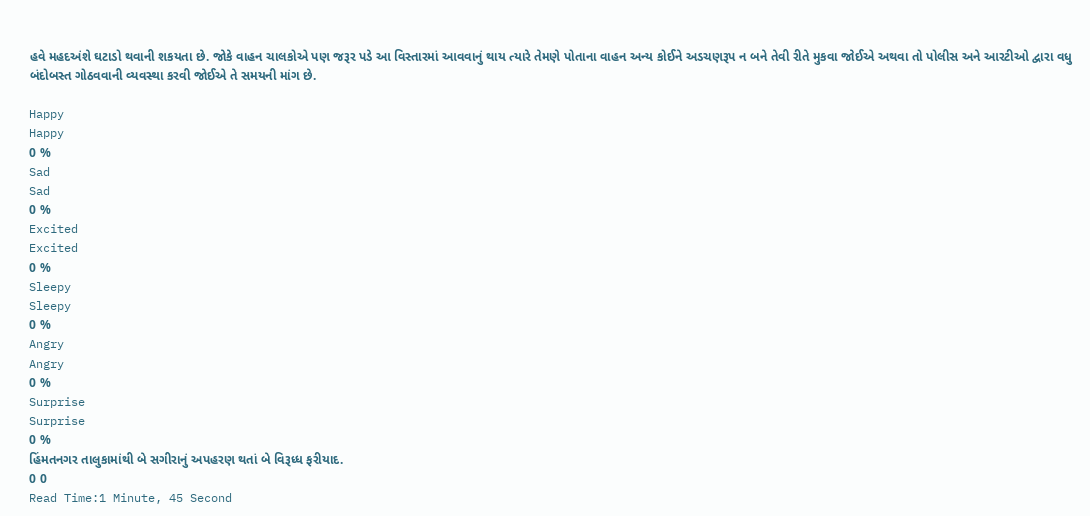હવે મહદઅંશે ઘટાડો થવાની શકયતા છે. જોકે વાહન ચાલકોએ પણ જરૂર પડે આ વિસ્તારમાં આવવાનું થાય ત્યારે તેમણે પોતાના વાહન અન્ય કોઈને અડચણરૂપ ન બને તેવી રીતે મુકવા જોઈએ અથવા તો પોલીસ અને આરટીઓ દ્વારા વધુ બંદોબસ્ત ગોઠવવાની વ્યવસ્થા કરવી જોઈએ તે સમયની માંગ છે.

Happy
Happy
0 %
Sad
Sad
0 %
Excited
Excited
0 %
Sleepy
Sleepy
0 %
Angry
Angry
0 %
Surprise
Surprise
0 %
હિંમતનગર તાલુકામાંથી બે સગીરાનું અપહરણ થતાં બે વિરૂધ્ધ ફરીયાદ.
0 0
Read Time:1 Minute, 45 Second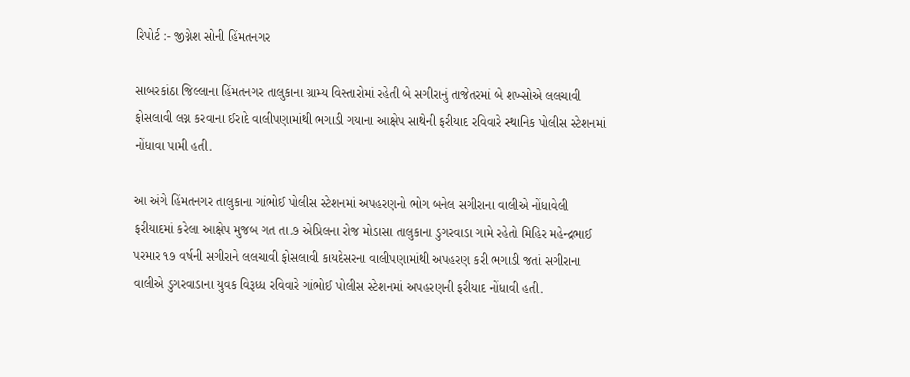રિપોર્ટ :- જીગ્નેશ સોની હિંમતનગર

સાબરકાંઠા જિલ્લાના હિંમતનગર તાલુકાના ગ્રામ્ય વિસ્તારોમાં રહેતી બે સગીરાનું તાજેતરમાં બે શખ્સોએ લલચાવી ફોસલાવી લગ્ન કરવાના ઈરાદે વાલીપણામાંથી ભગાડી ગયાના આક્ષેપ સાથેની ફરીયાદ રવિવારે સ્થાનિક પોલીસ સ્ટેશનમાં નોંધાવા પામી હતી.

આ અંગે હિંમતનગર તાલુકાના ગાંભોઈ પોલીસ સ્ટેશનમાં અપહરણનો ભોગ બનેલ સગીરાના વાલીએ નોંધાવેલી ફરીયાદમાં કરેલા આક્ષેપ મુજબ ગત તા.૭ એપ્રિલના રોજ મોડાસા તાલુકાના ડુગરવાડા ગામે રહેતો મિહિર મહેન્દ્રભાઈ પરમાર ૧૭ વર્ષની સગીરાને લલચાવી ફોસલાવી કાયદેસરના વાલીપણામાંથી અપહરણ કરી ભગાડી જતાં સગીરાના વાલીએ ડુગરવાડાના યુવક વિરૂધ્ધ રવિવારે ગાંભોઈ પોલીસ સ્ટેશનમાં અપહરણની ફરીયાદ નોંધાવી હતી.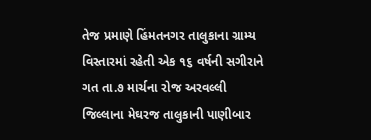તેજ પ્રમાણે હિંમતનગર તાલુકાના ગ્રામ્ય વિસ્તારમાં રહેતી એક ૧૬ વર્ષની સગીરાને ગત તા.૭ માર્ચના રોજ અરવલ્લી જિલ્લાના મેઘરજ તાલુકાની પાણીબાર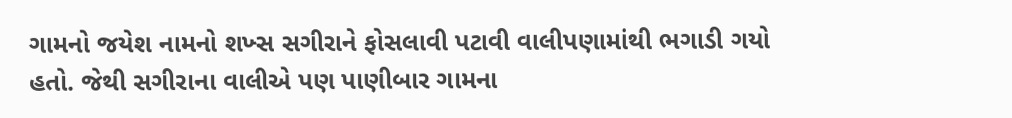ગામનો જયેશ નામનો શખ્સ સગીરાને ફોસલાવી પટાવી વાલીપણામાંથી ભગાડી ગયો હતો. જેથી સગીરાના વાલીએ પણ પાણીબાર ગામના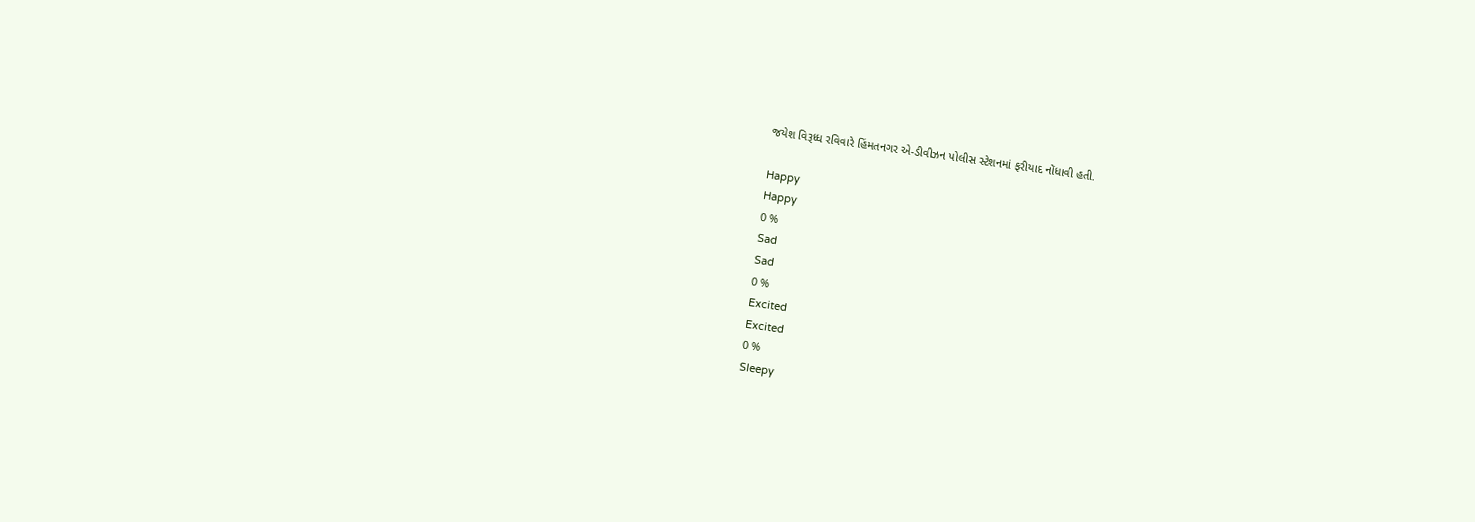જયેશ વિરૂધ્ધ રવિવારે હિંમતનગર એ-ડીવીઝન પોલીસ સ્ટેશનમાં ફરીયાદ નોંધાવી હતી.

Happy
Happy
0 %
Sad
Sad
0 %
Excited
Excited
0 %
Sleepy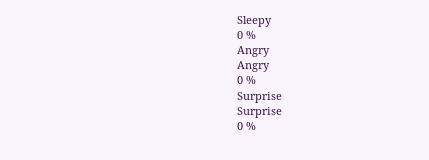Sleepy
0 %
Angry
Angry
0 %
Surprise
Surprise
0 %